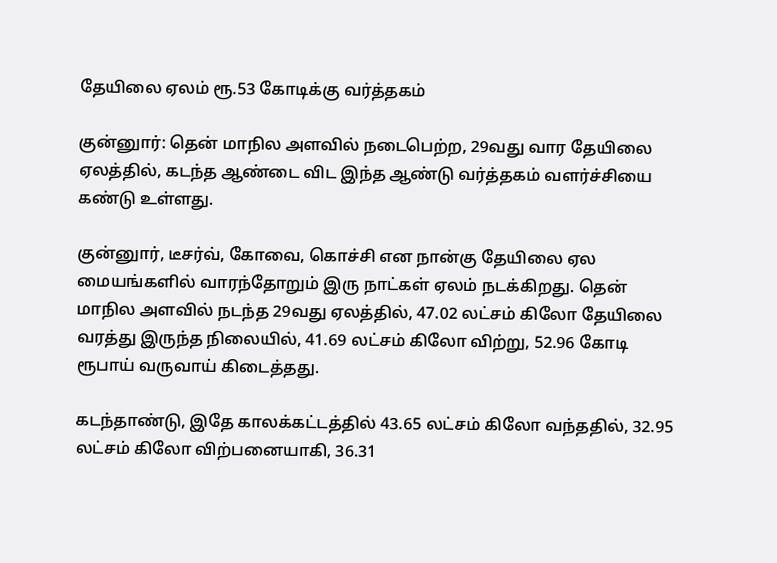தேயிலை ஏலம் ரூ.53 கோடிக்கு வர்த்தகம்

குன்னுார்: தென் மாநில அளவில் நடைபெற்ற, 29வது வார தேயிலை ஏலத்தில், கடந்த ஆண்டை விட இந்த ஆண்டு வர்த்தகம் வளர்ச்சியை கண்டு உள்ளது.

குன்னுார், டீசர்வ், கோவை, கொச்சி என நான்கு தேயிலை ஏல மையங்களில் வாரந்தோறும் இரு நாட்கள் ஏலம் நடக்கிறது. தென் மாநில அளவில் நடந்த 29வது ஏலத்தில், 47.02 லட்சம் கிலோ தேயிலை வரத்து இருந்த நிலையில், 41.69 லட்சம் கிலோ விற்று, 52.96 கோடி ரூபாய் வருவாய் கிடைத்தது.

கடந்தாண்டு, இதே காலக்கட்டத்தில் 43.65 லட்சம் கிலோ வந்ததில், 32.95 லட்சம் கிலோ விற்பனையாகி, 36.31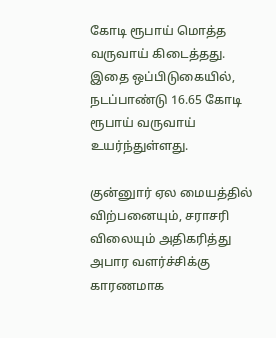கோடி ரூபாய் மொத்த வருவாய் கிடைத்தது. இதை ஒப்பிடுகையில், நடப்பாண்டு 16.65 கோடி ரூபாய் வருவாய் உயர்ந்துள்ளது.

குன்னுார் ஏல மையத்தில் விற்பனையும், சராசரி விலையும் அதிகரித்து அபார வளர்ச்சிக்கு காரணமாக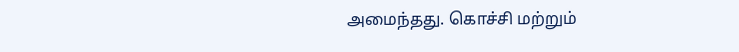அமைந்தது. கொச்சி மற்றும்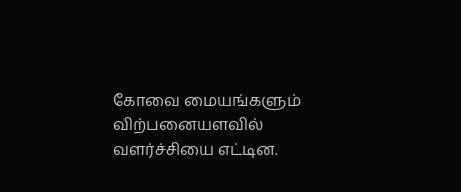கோவை மையங்களும் விற்பனையளவில் வளர்ச்சியை எட்டின.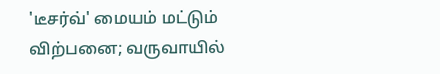'டீசர்வ்' மையம் மட்டும் விற்பனை; வருவாயில்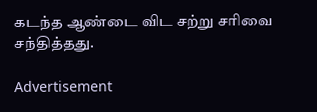கடந்த ஆண்டை விட சற்று சரிவை சந்தித்தது.

Advertisement